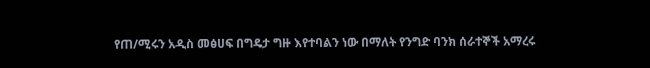የጠ/ሚሩን አዲስ መፅሀፍ በግዴታ ግዙ እየተባልን ነው በማለት የንግድ ባንክ ሰራተኞች አማረሩ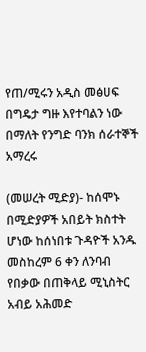የጠ/ሚሩን አዲስ መፅሀፍ በግዴታ ግዙ እየተባልን ነው በማለት የንግድ ባንክ ሰራተኞች አማረሩ

(መሠረት ሚድያ)- ከሰሞኑ በሚድያዎች አበይት ክስተት ሆነው ከሰነበቱ ጉዳዮች አንዱ መስከረም 6 ቀን ለንባብ የበቃው በጠቅላይ ሚኒስትር አብይ አሕመድ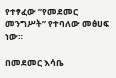የተፃፈው ”የመደመር መንግሥት” የተባለው መፅሀፍ ነው።

በመደመር እሳቤ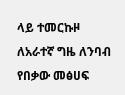ላይ ተመርኩዞ ለአራተኛ ግዜ ለንባብ የበቃው መፅሀፍ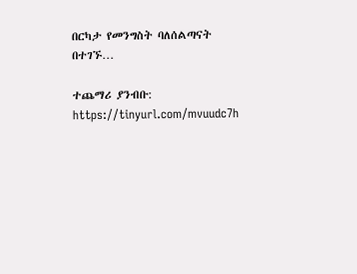በርካታ የመንግስት ባለሰልጣናት በተገኙ…

ተጨማሪ ያንብቡ:
https://tinyurl.com/mvuudc7h